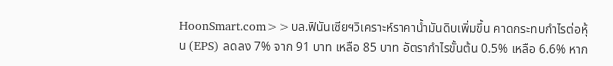HoonSmart.com>>บล.ฟินันเซียฯวิเคราะห์ราคาน้ำมันดิบเพิ่มขึ้น คาดกระทบกำไรต่อหุ้น (EPS) ลดลง 7% จาก 91 บาท เหลือ 85 บาท อัตรากำไรขั้นต้น 0.5% เหลือ 6.6% หาก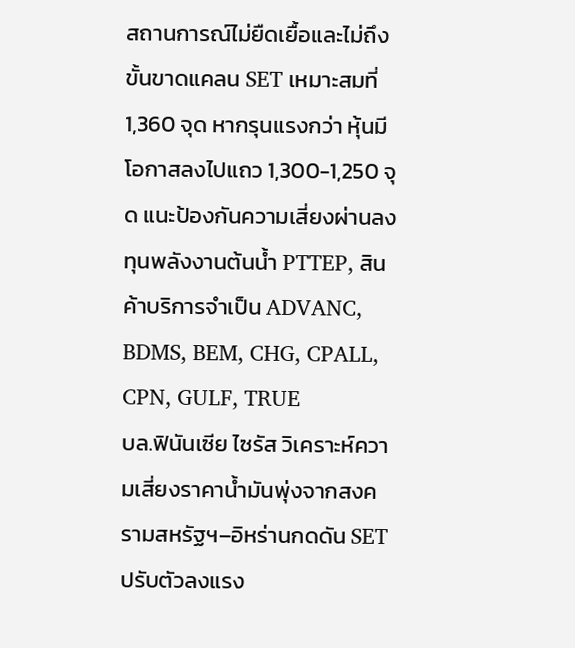สถานการณ์ไม่ยืดเยื้อและไม่ถึงขั้นขาดแคลน SET เหมาะสมที่ 1,360 จุด หากรุนแรงกว่า หุ้นมีโอกาสลงไปแถว 1,300-1,250 จุด แนะป้องกันความเสี่ยงผ่านลงทุนพลังงานต้นน้ำ PTTEP, สินค้าบริการจำเป็น ADVANC, BDMS, BEM, CHG, CPALL, CPN, GULF, TRUE
บล.ฟินันเซีย ไซรัส วิเคราะห์ความเสี่ยงราคาน้ำมันพุ่งจากสงครามสหรัฐฯ–อิหร่านกดดัน SET ปรับตัวลงแรง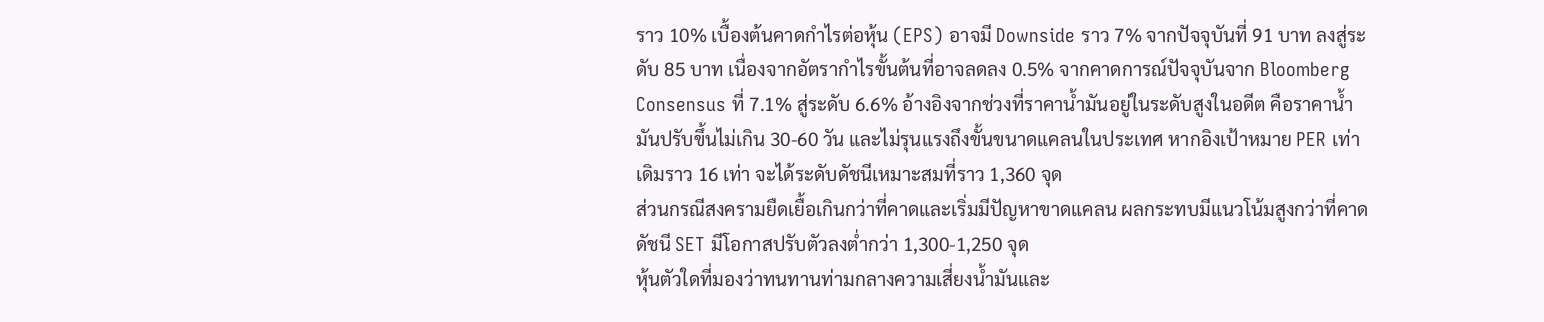ราว 10% เบื้องต้นคาดกำไรต่อหุ้น (EPS) อาจมี Downside ราว 7% จากปัจจุบันที่ 91 บาท ลงสู่ระดับ 85 บาท เนื่องจากอัตรากำไรขั้นต้นที่อาจลดลง 0.5% จากคาดการณ์ปัจจุบันจาก Bloomberg Consensus ที่ 7.1% สู่ระดับ 6.6% อ้างอิงจากช่วงที่ราคาน้ำมันอยู่ในระดับสูงในอดีต คือราคาน้ำมันปรับขึ้นไม่เกิน 30-60 วัน และไม่รุนแรงถึงขั้นขนาดแคลนในประเทศ หากอิงเป้าหมาย PER เท่าเดิมราว 16 เท่า จะได้ระดับดัชนีเหมาะสมที่ราว 1,360 จุด
ส่วนกรณีสงครามยืดเยื้อเกินกว่าที่คาดและเริ่มมีปัญหาขาดแคลน ผลกระทบมีแนวโน้มสูงกว่าที่คาด ดัชนี SET มีโอกาสปรับตัวลงต่ำกว่า 1,300-1,250 จุด
หุ้นตัวใดที่มองว่าทนทานท่ามกลางความเสี่ยงน้ำมันและ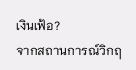เงินเฟ้อ?
จากสถานการณ์วิกฤ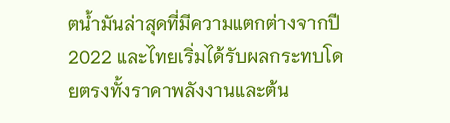ตน้ำมันล่าสุดที่มีความแตกต่างจากปี 2022 และไทยเริ่มได้รับผลกระทบโดยตรงทั้งราคาพลังงานและต้น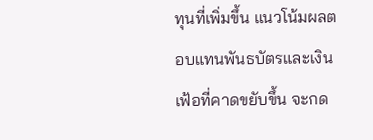ทุนที่เพิ่มขึ้น แนวโน้มผลตอบแทนพันธบัตรและเงินเฟ้อที่คาดขยับขึ้น จะกด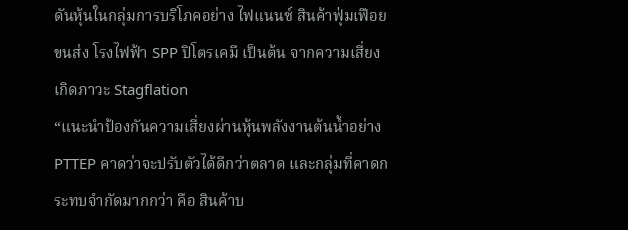ดันหุ้นในกลุ่มการบริโภคอย่าง ไฟแนนซ์ สินค้าฟุ่มเฟือย ขนส่ง โรงไฟฟ้า SPP ปิโตรเคมี เป็นต้น จากความเสี่ยงเกิดภาวะ Stagflation
“แนะนำป้องกันความเสี่ยงผ่านหุ้นพลังงานต้นน้ำอย่าง PTTEP คาดว่าจะปรับตัวได้ดีกว่าตลาด และกลุ่มที่คาดกระทบจำกัดมากกว่า คือ สินค้าบ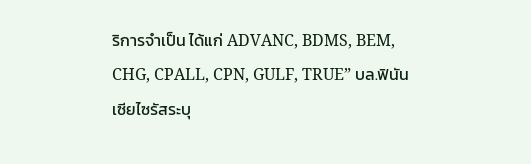ริการจำเป็น ได้แก่ ADVANC, BDMS, BEM, CHG, CPALL, CPN, GULF, TRUE” บล.ฟินันเซียไซรัสระบุ